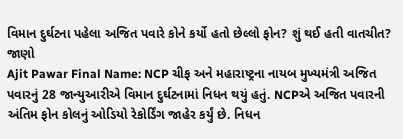વિમાન દુર્ઘટના પહેલા અજિત પવારે કોને કર્યો હતો છેલ્લો ફોન? શું થઈ હતી વાતચીત? જાણો
Ajit Pawar Final Name: NCP ચીફ અને મહારાષ્ટ્રના નાયબ મુખ્યમંત્રી અજિત પવારનું 28 જાન્યુઆરીએ વિમાન દુર્ઘટનામાં નિધન થયું હતું. NCPએ અજિત પવારની અંતિમ ફોન કોલનું ઓડિયો રેકોર્ડિંગ જાહેર કર્યું છે. નિધન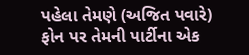પહેલા તેમણે (અજિત પવારે) ફોન પર તેમની પાર્ટીના એક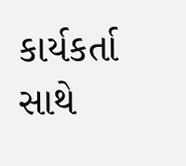કાર્યકર્તા સાથે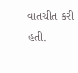વાતચીત કરી હતી.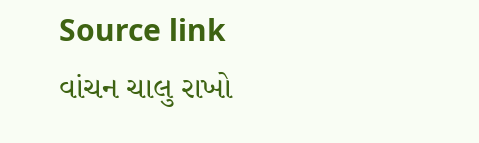Source link
વાંચન ચાલુ રાખો